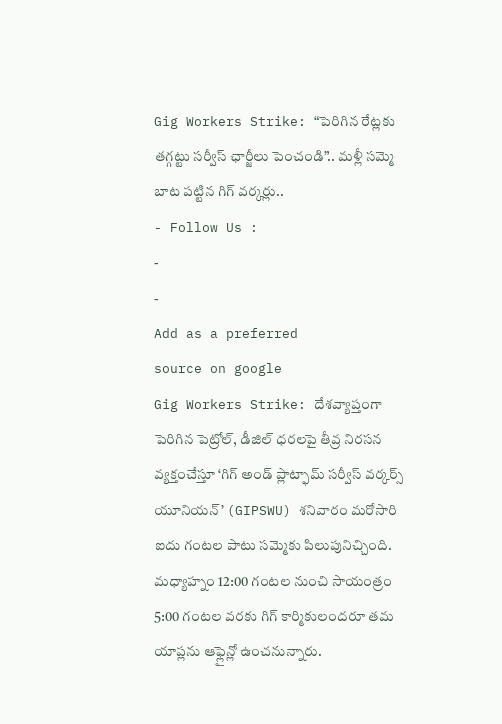Gig Workers Strike: “పెరిగిన రేట్లకు తగ్గట్టు సర్వీస్ ఛార్జీలు పెంచండి”.. మళ్లీ సమ్మె బాట పట్టిన గిగ్ వర్కర్లు..
- Follow Us :
-
-
Add as a preferred
source on google
Gig Workers Strike: దేశవ్యాప్తంగా పెరిగిన పెట్రోల్, డీజిల్ ధరలపై తీవ్ర నిరసన వ్యక్తంచేస్తూ ‘గిగ్ అండ్ ప్లాట్ఫామ్ సర్వీస్ వర్కర్స్ యూనియన్’ (GIPSWU) శనివారం మరోసారి ఐదు గంటల పాటు సమ్మెకు పిలుపునిచ్చింది. మధ్యాహ్నం 12:00 గంటల నుంచి సాయంత్రం 5:00 గంటల వరకు గిగ్ కార్మికులందరూ తమ యాప్లను ఆఫ్లైన్లో ఉంచనున్నారు.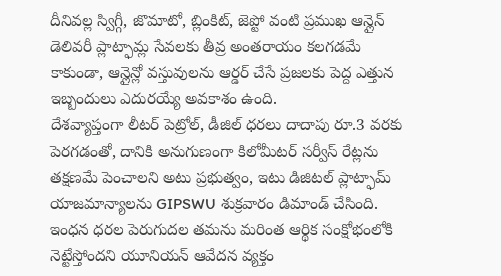దీనివల్ల స్విగ్గీ, జొమాటో, బ్లింకిట్, జెప్టో వంటి ప్రముఖ ఆన్లైన్ డెలివరీ ప్లాట్ఫామ్ల సేవలకు తీవ్ర అంతరాయం కలగడమే కాకుండా, ఆన్లైన్లో వస్తువులను ఆర్డర్ చేసే ప్రజలకు పెద్ద ఎత్తున ఇబ్బందులు ఎదురయ్యే అవకాశం ఉంది.
దేశవ్యాప్తంగా లీటర్ పెట్రోల్, డీజిల్ ధరలు దాదాపు రూ.3 వరకు పెరగడంతో, దానికి అనుగుణంగా కిలోమీటర్ సర్వీస్ రేట్లను తక్షణమే పెంచాలని అటు ప్రభుత్వం, ఇటు డిజిటల్ ప్లాట్ఫామ్ యాజమాన్యాలను GIPSWU శుక్రవారం డిమాండ్ చేసింది. ఇంధన ధరల పెరుగుదల తమను మరింత ఆర్థిక సంక్షోభంలోకి నెట్టేస్తోందని యూనియన్ ఆవేదన వ్యక్తం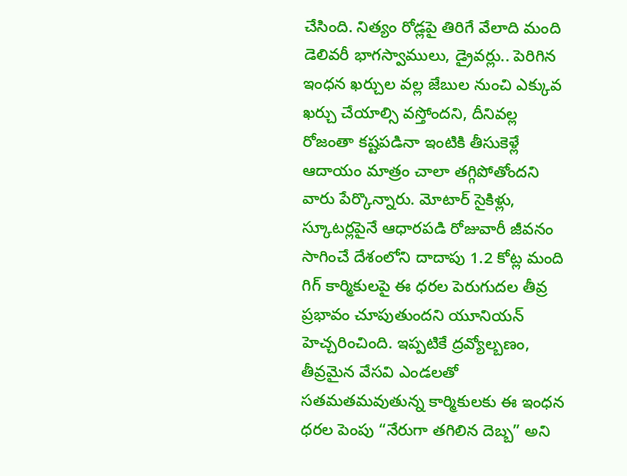చేసింది. నిత్యం రోడ్లపై తిరిగే వేలాది మంది డెలివరీ భాగస్వాములు, డ్రైవర్లు.. పెరిగిన ఇంధన ఖర్చుల వల్ల జేబుల నుంచి ఎక్కువ ఖర్చు చేయాల్సి వస్తోందని, దీనివల్ల రోజంతా కష్టపడినా ఇంటికి తీసుకెళ్లే ఆదాయం మాత్రం చాలా తగ్గిపోతోందని వారు పేర్కొన్నారు. మోటార్ సైకిళ్లు, స్కూటర్లపైనే ఆధారపడి రోజువారీ జీవనం సాగించే దేశంలోని దాదాపు 1.2 కోట్ల మంది గిగ్ కార్మికులపై ఈ ధరల పెరుగుదల తీవ్ర ప్రభావం చూపుతుందని యూనియన్ హెచ్చరించింది. ఇప్పటికే ద్రవ్యోల్బణం, తీవ్రమైన వేసవి ఎండలతో సతమతమవుతున్న కార్మికులకు ఈ ఇంధన ధరల పెంపు “నేరుగా తగిలిన దెబ్బ” అని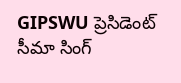GIPSWU ప్రెసిడెంట్ సీమా సింగ్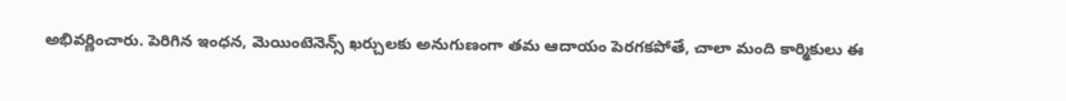అభివర్ణించారు. పెరిగిన ఇంధన, మెయింటెనెన్స్ ఖర్చులకు అనుగుణంగా తమ ఆదాయం పెరగకపోతే, చాలా మంది కార్మికులు ఈ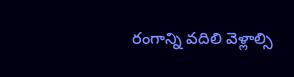రంగాన్ని వదిలి వెళ్లాల్సి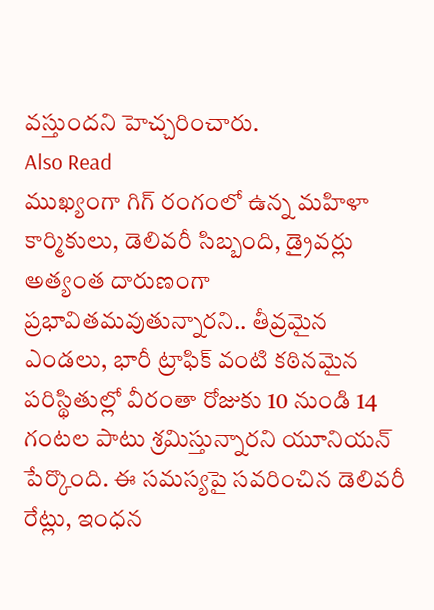వస్తుందని హెచ్చరించారు.
Also Read
ముఖ్యంగా గిగ్ రంగంలో ఉన్న మహిళా కార్మికులు, డెలివరీ సిబ్బంది, డ్రైవర్లు అత్యంత దారుణంగా ప్రభావితమవుతున్నారని.. తీవ్రమైన ఎండలు, భారీ ట్రాఫిక్ వంటి కఠినమైన పరిస్థితుల్లో వీరంతా రోజుకు 10 నుండి 14 గంటల పాటు శ్రమిస్తున్నారని యూనియన్ పేర్కొంది. ఈ సమస్యపై సవరించిన డెలివరీ రేట్లు, ఇంధన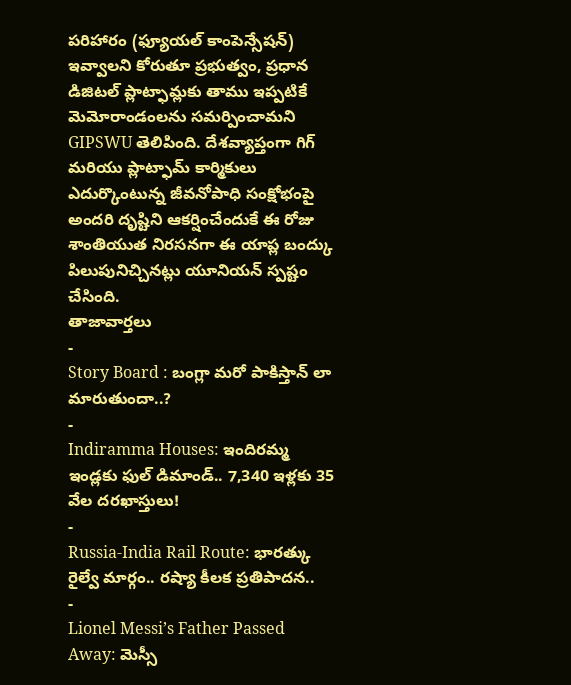పరిహారం (ఫ్యూయల్ కాంపెన్సేషన్) ఇవ్వాలని కోరుతూ ప్రభుత్వం, ప్రధాన డిజిటల్ ప్లాట్ఫామ్లకు తాము ఇప్పటికే మెమోరాండంలను సమర్పించామని GIPSWU తెలిపింది. దేశవ్యాప్తంగా గిగ్ మరియు ప్లాట్ఫామ్ కార్మికులు ఎదుర్కొంటున్న జీవనోపాధి సంక్షోభంపై అందరి దృష్టిని ఆకర్షించేందుకే ఈ రోజు శాంతియుత నిరసనగా ఈ యాప్ల బంద్కు పిలుపునిచ్చినట్లు యూనియన్ స్పష్టం చేసింది.
తాజావార్తలు
-
Story Board : బంగ్లా మరో పాకిస్తాన్ లా మారుతుందా..?
-
Indiramma Houses: ఇందిరమ్మ ఇండ్లకు ఫుల్ డిమాండ్.. 7,340 ఇళ్లకు 35 వేల దరఖాస్తులు!
-
Russia-India Rail Route: భారత్కు రైల్వే మార్గం.. రష్యా కీలక ప్రతిపాదన..
-
Lionel Messi’s Father Passed Away: మెస్సీ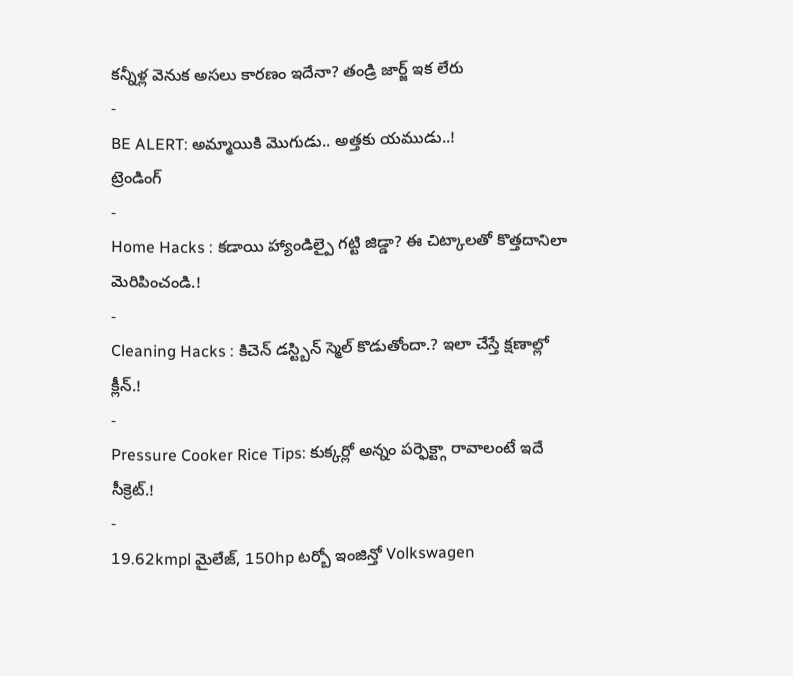కన్నీళ్ల వెనుక అసలు కారణం ఇదేనా? తండ్రి జార్జ్ ఇక లేరు
-
BE ALERT: అమ్మాయికి మొగుడు.. అత్తకు యముడు..!
ట్రెండింగ్
-
Home Hacks : కడాయి హ్యాండిల్పై గట్టి జిడ్డా? ఈ చిట్కాలతో కొత్తదానిలా మెరిపించండి.!
-
Cleaning Hacks : కిచెన్ డస్ట్బిన్ స్మెల్ కొడుతోందా.? ఇలా చేస్తే క్షణాల్లో క్లీన్.!
-
Pressure Cooker Rice Tips: కుక్కర్లో అన్నం పర్ఫెక్ట్గా రావాలంటే ఇదే సీక్రెట్.!
-
19.62kmpl మైలేజ్, 150hp టర్బో ఇంజిన్తో Volkswagen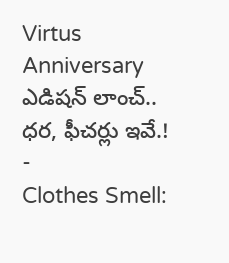Virtus Anniversary ఎడిషన్ లాంచ్.. ధర, ఫీచర్లు ఇవే.!
-
Clothes Smell: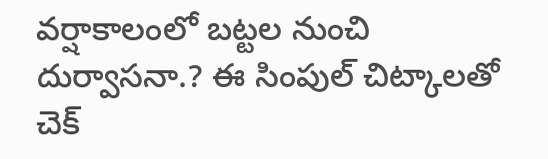వర్షాకాలంలో బట్టల నుంచి దుర్వాసనా.? ఈ సింపుల్ చిట్కాలతో చెక్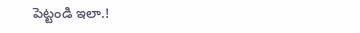పెట్టండి ఇలా.!